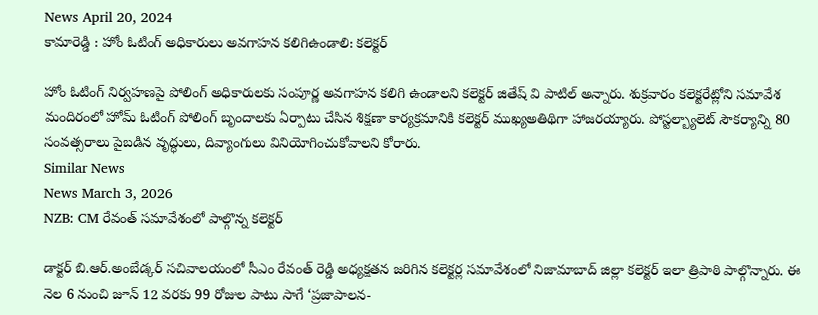News April 20, 2024
కామారెడ్డి : హోం ఓటింగ్ అధికారులు అవగాహన కలిగిఉండాలి: కలెక్టర్

హోం ఓటింగ్ నిర్వహణపై పోలింగ్ అధికారులకు సంపూర్ణ అవగాహన కలిగి ఉండాలని కలెక్టర్ జితేష్ వి పాటిల్ అన్నారు. శుక్రవారం కలెక్టరేట్లోని సమావేశ మందిరంలో హోమ్ ఓటింగ్ పోలింగ్ బృందాలకు ఏర్పాటు చేసిన శిక్షణా కార్యక్రమానికి కలెక్టర్ ముఖ్యఅతిథిగా హాజరయ్యారు. పోస్టల్బ్యాలెట్ సౌకర్యాన్ని 80 సంవత్సరాలు పైబడిన వృద్ధులు, దివ్యాంగులు వినియోగించుకోవాలని కోరారు.
Similar News
News March 3, 2026
NZB: CM రేవంత్ సమావేశంలో పాల్గొన్న కలెక్టర్

డాక్టర్ బి.ఆర్.అంబేడ్కర్ సచివాలయంలో సీఎం రేవంత్ రెడ్డి అధ్యక్షతన జరిగిన కలెక్టర్ల సమావేశంలో నిజామాబాద్ జిల్లా కలెక్టర్ ఇలా త్రిపాఠి పాల్గొన్నారు. ఈ నెల 6 నుంచి జూన్ 12 వరకు 99 రోజుల పాటు సాగే ‘ప్రజాపాలన-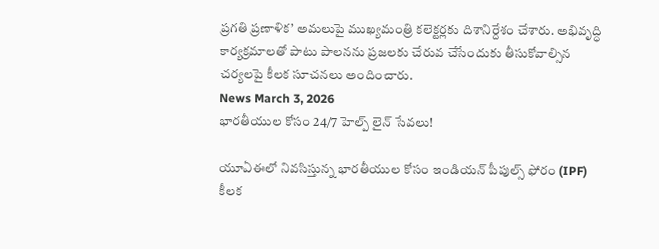ప్రగతి ప్రణాళిక’ అమలుపై ముఖ్యమంత్రి కలెక్టర్లకు దిశానిర్దేశం చేశారు. అభివృద్ధి కార్యక్రమాలతో పాటు పాలనను ప్రజలకు చేరువ చేసేందుకు తీసుకోవాల్సిన చర్యలపై కీలక సూచనలు అందించారు.
News March 3, 2026
భారతీయుల కోసం 24/7 హెల్ప్ లైన్ సేవలు!

యూఏఈలో నివసిస్తున్న భారతీయుల కోసం ఇండియన్ పీపుల్స్ ఫోరం (IPF) కీలక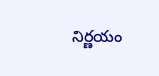నిర్ణయం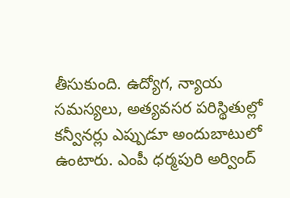తీసుకుంది. ఉద్యోగ, న్యాయ సమస్యలు, అత్యవసర పరిస్థితుల్లో కన్వీనర్లు ఎప్పుడూ అందుబాటులో ఉంటారు. ఎంపీ ధర్మపురి అర్వింద్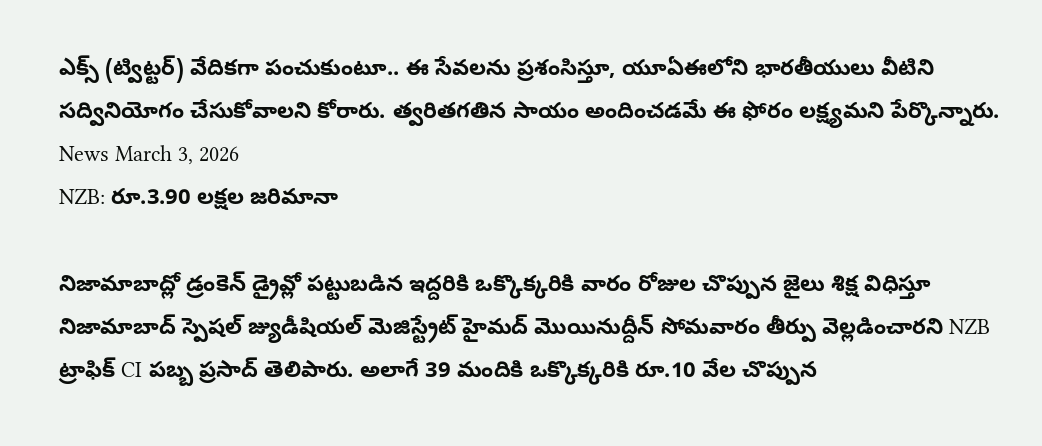ఎక్స్ (ట్విట్టర్) వేదికగా పంచుకుంటూ.. ఈ సేవలను ప్రశంసిస్తూ, యూఏఈలోని భారతీయులు వీటిని సద్వినియోగం చేసుకోవాలని కోరారు. త్వరితగతిన సాయం అందించడమే ఈ ఫోరం లక్ష్యమని పేర్కొన్నారు.
News March 3, 2026
NZB: రూ.3.90 లక్షల జరిమానా

నిజామాబాద్లో డ్రంకెన్ డ్రైవ్లో పట్టుబడిన ఇద్దరికి ఒక్కొక్కరికి వారం రోజుల చొప్పున జైలు శిక్ష విధిస్తూ నిజామాబాద్ స్పెషల్ జ్యుడీషియల్ మెజిస్ట్రేట్ హైమద్ మొయినుద్దీన్ సోమవారం తీర్పు వెల్లడించారని NZB ట్రాఫిక్ CI పబ్బ ప్రసాద్ తెలిపారు. అలాగే 39 మందికి ఒక్కొక్కరికి రూ.10 వేల చొప్పున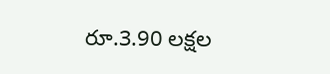రూ.3.90 లక్షల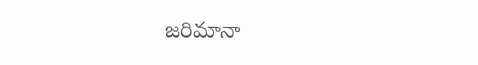జరిమానా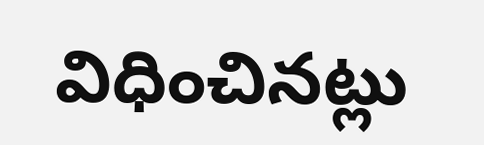విధించినట్లు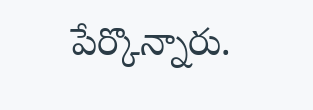పేర్కొన్నారు.